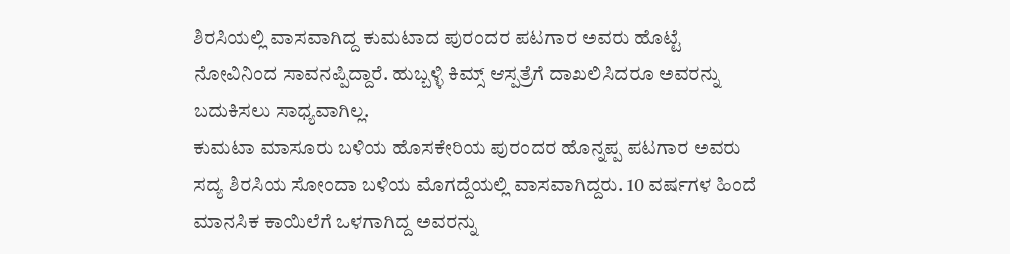ಶಿರಸಿಯಲ್ಲಿ ವಾಸವಾಗಿದ್ದ ಕುಮಟಾದ ಪುರಂದರ ಪಟಗಾರ ಅವರು ಹೊಟ್ಟೆ ನೋವಿನಿಂದ ಸಾವನಪ್ಪಿದ್ದಾರೆ. ಹುಬ್ಬಳ್ಳಿ ಕಿಮ್ಸ್ ಆಸ್ಪತ್ರೆಗೆ ದಾಖಲಿಸಿದರೂ ಅವರನ್ನು ಬದುಕಿಸಲು ಸಾಧ್ಯವಾಗಿಲ್ಲ.
ಕುಮಟಾ ಮಾಸೂರು ಬಳಿಯ ಹೊಸಕೇರಿಯ ಪುರಂದರ ಹೊನ್ನಪ್ಪ ಪಟಗಾರ ಅವರು ಸದ್ಯ ಶಿರಸಿಯ ಸೋಂದಾ ಬಳಿಯ ಮೊಗದ್ದೆಯಲ್ಲಿ ವಾಸವಾಗಿದ್ದರು. 10 ವರ್ಷಗಳ ಹಿಂದೆ ಮಾನಸಿಕ ಕಾಯಿಲೆಗೆ ಒಳಗಾಗಿದ್ದ ಅವರನ್ನು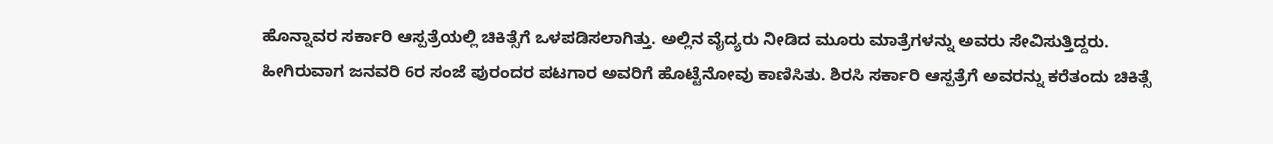ಹೊನ್ನಾವರ ಸರ್ಕಾರಿ ಆಸ್ಪತ್ರೆಯಲ್ಲಿ ಚಿಕಿತ್ಸೆಗೆ ಒಳಪಡಿಸಲಾಗಿತ್ತು. ಅಲ್ಲಿನ ವೈದ್ಯರು ನೀಡಿದ ಮೂರು ಮಾತ್ರೆಗಳನ್ನು ಅವರು ಸೇವಿಸುತ್ತಿದ್ದರು.
ಹೀಗಿರುವಾಗ ಜನವರಿ 6ರ ಸಂಜೆ ಪುರಂದರ ಪಟಗಾರ ಅವರಿಗೆ ಹೊಟ್ಟೆನೋವು ಕಾಣಿಸಿತು. ಶಿರಸಿ ಸರ್ಕಾರಿ ಆಸ್ಪತ್ರೆಗೆ ಅವರನ್ನು ಕರೆತಂದು ಚಿಕಿತ್ಸೆ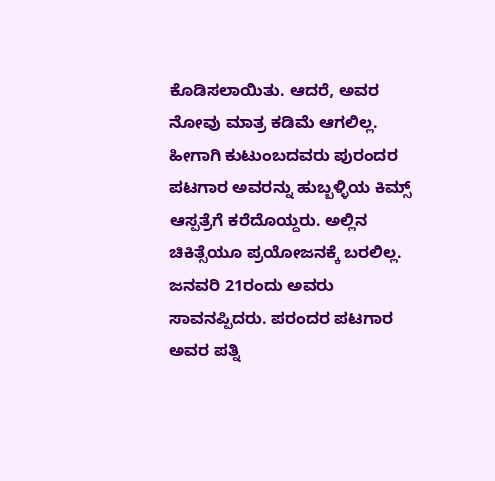ಕೊಡಿಸಲಾಯಿತು. ಆದರೆ, ಅವರ ನೋವು ಮಾತ್ರ ಕಡಿಮೆ ಆಗಲಿಲ್ಲ. ಹೀಗಾಗಿ ಕುಟುಂಬದವರು ಪುರಂದರ ಪಟಗಾರ ಅವರನ್ನು ಹುಬ್ಬಳ್ಳಿಯ ಕಿಮ್ಸ್ ಆಸ್ಪತ್ರೆಗೆ ಕರೆದೊಯ್ದರು. ಅಲ್ಲಿನ ಚಿಕಿತ್ಸೆಯೂ ಪ್ರಯೋಜನಕ್ಕೆ ಬರಲಿಲ್ಲ. ಜನವರಿ 21ರಂದು ಅವರು ಸಾವನಪ್ಪಿದರು. ಪರಂದರ ಪಟಗಾರ ಅವರ ಪತ್ನಿ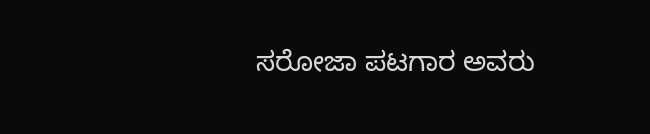ಸರೋಜಾ ಪಟಗಾರ ಅವರು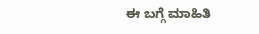ಈ ಬಗ್ಗೆ ಮಾಹಿತಿ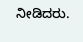ನೀಡಿದರು.